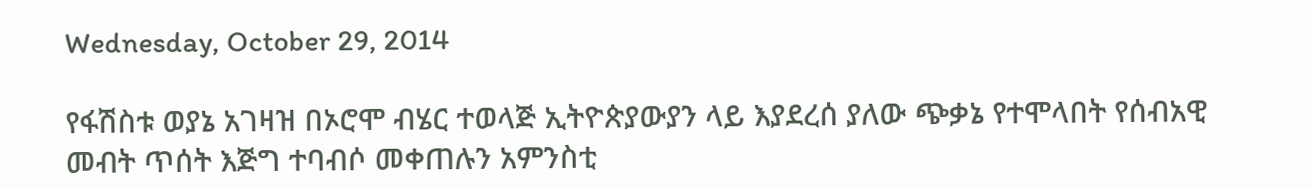Wednesday, October 29, 2014

የፋሽስቱ ወያኔ አገዛዝ በኦሮሞ ብሄር ተወላጅ ኢትዮጵያውያን ላይ እያደረሰ ያለው ጭቃኔ የተሞላበት የሰብአዊ መብት ጥሰት እጅግ ተባብሶ መቀጠሉን አምንስቲ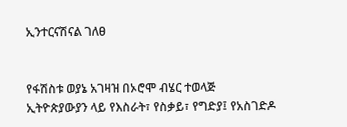ኢንተርናሽናል ገለፀ


የፋሽስቱ ወያኔ አገዛዝ በኦሮሞ ብሄር ተወላጅ ኢትዮጵያውያን ላይ የእስራት፣ የስቃይ፣ የግድያ፤ የአስገድዶ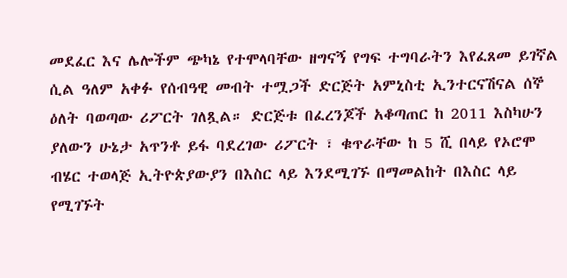መደፈር እና ሌሎችም ጭካኔ የተሞላባቸው ዘግናኝ የግፍ ተግባራትን እየፈጸመ ይገኛል ሲል ዓለም አቀፉ የሰብዓዊ መብት ተሟጋች ድርጅት አምኒስቲ ኢንተርናሽናል ሰኞ ዕለት ባወጣው ሪፖርት ገለጿል። ድርጅቱ በፈረንጆች አቆጣጠር ከ 2011 እስካሁን ያለውን ሁኔታ አጥንቶ ይፋ ባደረገው ሪፖርት ፣ ቁጥራቸው ከ 5 ሺ በላይ የኦሮሞ ብሄር ተወላጅ ኢትዮጵያውያን በእስር ላይ እንደሚገኙ በማመልከት በእስር ላይ የሚገኙት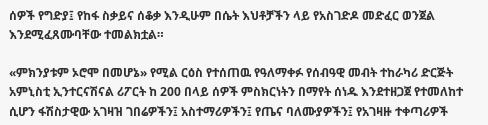ሰዎች የግድያ፤ የከፋ ስቃይና ሰቆቃ እንዲሁም በሴት እህቶቻችን ላይ የአስገድዶ መድፈር ወንጀል እንደሚፈጸሙባቸው ተመልክቷል።

«ምክንያቱም ኦሮሞ በመሆኔ» የሚል ርዕስ የተሰጠዉ የዓለማቀፉ የሰብዓዊ መብት ተከራካሪ ድርጅት አምኒስቲ ኢንተርናሽናል ሪፖርት ከ 200 በላይ ሰዎች ምስክርነትን በማየት ሰነዱ እንደተዘጋጀ የተመለከተ ሲሆን ፋሽስታዊው አገዛዝ ገበሬዎችን፤ አስተማሪዎችን፤ የጤና ባለሙያዎችን፤ የአገዛዙ ተቀጣሪዎች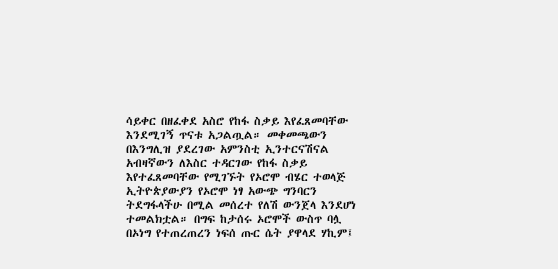ሳይቀር በዘፈቀደ አስሮ የከፋ ስቃይ እየፈጸመባቸው እንደሚገኝ ጥናቱ አጋልጧል። መቀመጫውን በእንግሊዝ ያደረገው አምንስቲ ኢንተርናሽናል አብዛኛውን ለእስር ተዳርገው የከፋ ስቃይ እየተፈጸመባቸው የሚገኙት የኦሮሞ ብሄር ተወላጅ ኢትዮጵያውያን የኦሮሞ ነፃ አውጭ ግንባርን ትደግፋላችሁ በሚል መሰረተ የለሽ ውንጀላ እንደሆነ ተመልክቷል። በግፍ ከታሰሩ ኦሮሞች ውስጥ ባሏ በኦነግ የተጠረጠረን ነፍሰ ጡር ሴት ያዋላደ ሃኪም፤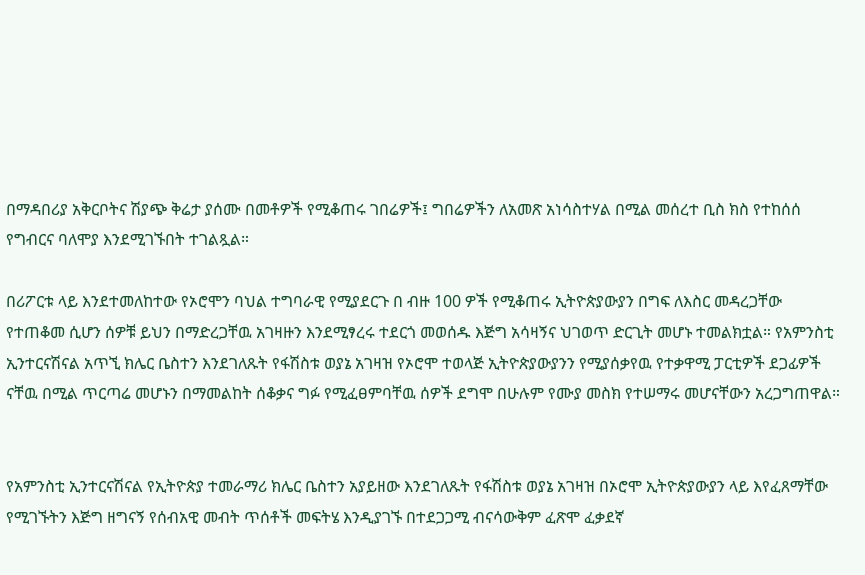በማዳበሪያ አቅርቦትና ሽያጭ ቅሬታ ያሰሙ በመቶዎች የሚቆጠሩ ገበሬዎች፤ ግበሬዎችን ለአመጽ አነሳስተሃል በሚል መሰረተ ቢስ ክስ የተከሰሰ የግብርና ባለሞያ እንደሚገኙበት ተገልጿል።

በሪፖርቱ ላይ እንደተመለከተው የኦሮሞን ባህል ተግባራዊ የሚያደርጉ በ ብዙ 100 ዎች የሚቆጠሩ ኢትዮጵያውያን በግፍ ለእስር መዳረጋቸው የተጠቆመ ሲሆን ሰዎቹ ይህን በማድረጋቸዉ አገዛዙን እንደሚፃረሩ ተደርጎ መወሰዱ እጅግ አሳዛኝና ህገወጥ ድርጊት መሆኑ ተመልክቷል። የአምንስቲ ኢንተርናሽናል አጥኚ ክሌር ቤስተን እንደገለጹት የፋሽስቱ ወያኔ አገዛዝ የኦሮሞ ተወላጅ ኢትዮጵያውያንን የሚያሰቃየዉ የተቃዋሚ ፓርቲዎች ደጋፊዎች ናቸዉ በሚል ጥርጣሬ መሆኑን በማመልከት ሰቆቃና ግፉ የሚፈፀምባቸዉ ሰዎች ደግሞ በሁሉም የሙያ መስክ የተሠማሩ መሆናቸውን አረጋግጠዋል።


የአምንስቲ ኢንተርናሽናል የኢትዮጵያ ተመራማሪ ክሌር ቤስተን አያይዘው እንደገለጹት የፋሽስቱ ወያኔ አገዛዝ በኦሮሞ ኢትዮጵያውያን ላይ እየፈጸማቸው የሚገኙትን እጅግ ዘግናኝ የሰብአዊ መብት ጥሰቶች መፍትሄ እንዲያገኙ በተደጋጋሚ ብናሳውቅም ፈጽሞ ፈቃደኛ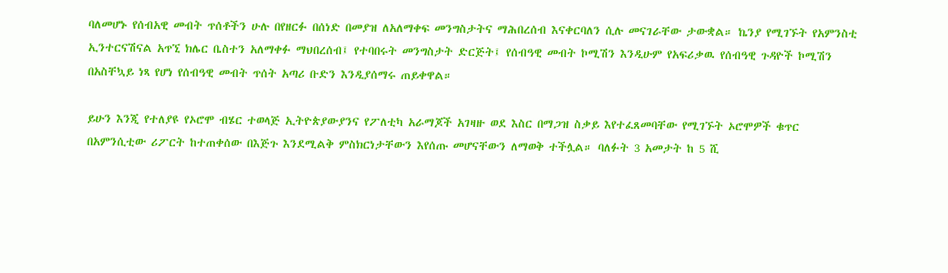ባለመሆኑ የሰብአዊ መብት ጥሰቶችን ሁሉ በየዘርፉ በሰነድ በመያዝ ለአለማቀፍ መንግስታትና ማሕበረሰብ እናቀርባለን ሲሉ መናገራቸው ታውቋል። ኬንያ የሚገኙት የአምንስቲ ኢንተርናሽናል አጥኚ ክሌር ቤስተን አለማቀፉ ማህበረሰብ፤ የተባበሩት መንግስታት ድርጅት፤ የሰብዓዊ መብት ኮሚሽን እንዲሁም የአፍሪቃዉ የሰብዓዊ ጉዳዮች ኮሚሽን በአስቸኳይ ነጻ የሆነ የሰብዓዊ መብት ጥሰት አጣሪ ቡድን እንዲያሰማሩ ጠይቀዋል።

ይሁን እንጂ የተለያዩ የኦሮሞ ብሄር ተወላጅ ኢትዮጵያውያንና የፖለቲካ አራማጆች አገዛዙ ወደ እስር በማጋዝ ስቃይ እየተፈጸመባቸው የሚገኙት ኦሮሞዎች ቁጥር በአምንሲቲው ሪፖርት ከተጠቀሰው በእጅጉ እንደሚልቅ ምስክርነታቸውን እየሰጡ መሆናቸውን ለማወቅ ተችሏል። ባለፉት 3 አመታት ከ 5 ሺ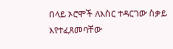በላይ ኦሮሞች ለእስር ተዳርገው ስቃይ እየተፈጸመባቸው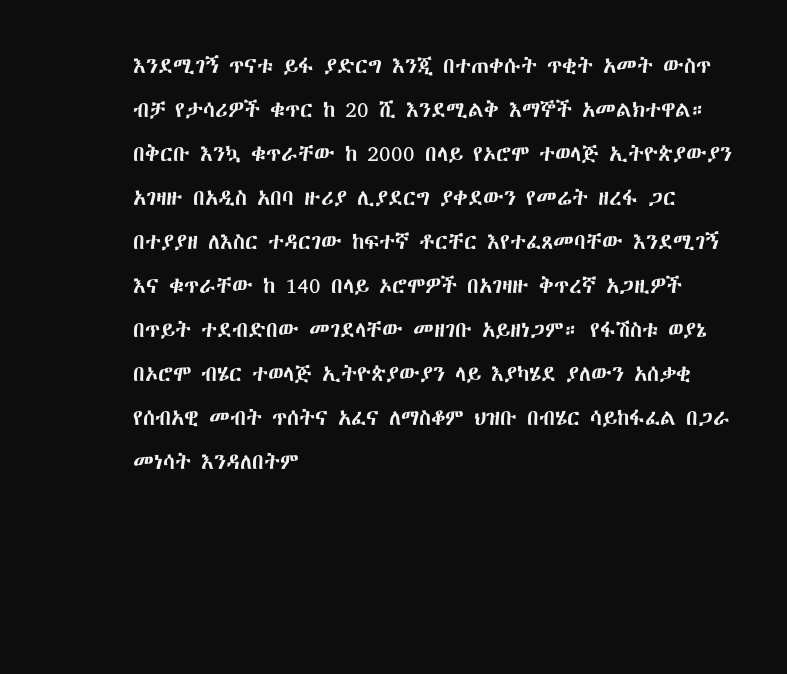እንደሚገኝ ጥናቱ ይፋ ያድርግ እንጂ በተጠቀሱት ጥቂት አመት ውስጥ ብቻ የታሳሪዎች ቁጥር ከ 20 ሺ እንደሚልቅ እማኞች አመልክተዋል። በቅርቡ እንኳ ቁጥራቸው ከ 2000 በላይ የኦሮሞ ተወላጅ ኢትዮጵያውያን አገዛዙ በአዲስ አበባ ዙሪያ ሊያደርግ ያቀደውን የመሬት ዘረፋ ጋር በተያያዘ ለእስር ተዳርገው ከፍተኛ ቶርቸር እየተፈጸመባቸው እንደሚገኝ እና ቁጥራቸው ከ 140 በላይ ኦሮሞዎች በአገዛዙ ቅጥረኛ አጋዚዎች በጥይት ተደብድበው መገደላቸው መዘገቡ አይዘነጋም። የፋሽስቱ ወያኔ በኦሮሞ ብሄር ተወላጅ ኢትዮጵያውያን ላይ እያካሄደ ያለውን አሰቃቂ የሰብአዊ መብት ጥሰትና አፈና ለማስቆም ህዝቡ በብሄር ሳይከፋፈል በጋራ መነሳት እንዳለበትም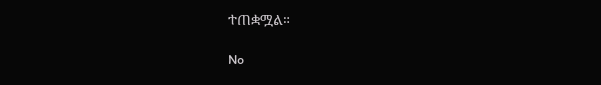ተጠቋሟል።

No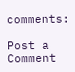comments:

Post a Comment